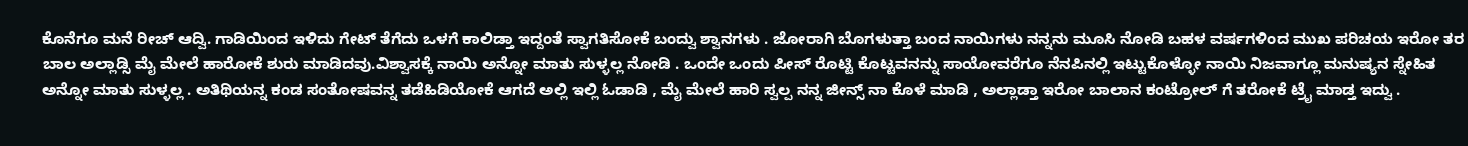ಕೊನೆಗೂ ಮನೆ ರೀಚ್ ಆದ್ವಿ. ಗಾಡಿಯಿಂದ ಇಳಿದು ಗೇಟ್ ತೆಗೆದು ಒಳಗೆ ಕಾಲಿಡ್ತಾ ಇದ್ದಂತೆ ಸ್ವಾಗತಿಸೋಕೆ ಬಂದ್ವು ಶ್ವಾನಗಳು . ಜೋರಾಗಿ ಬೊಗಳುತ್ತಾ ಬಂದ ನಾಯಿಗಳು ನನ್ನನು ಮೂಸಿ ನೋಡಿ ಬಹಳ ವರ್ಷಗಳಿಂದ ಮುಖ ಪರಿಚಯ ಇರೋ ತರ ಬಾಲ ಅಲ್ಲಾಡ್ಸಿ ಮೈ ಮೇಲೆ ಹಾರೋಕೆ ಶುರು ಮಾಡಿದವು.ವಿಶ್ವಾಸಕ್ಕೆ ನಾಯಿ ಅನ್ನೋ ಮಾತು ಸುಳ್ಳಲ್ಲ ನೋಡಿ . ಒಂದೇ ಒಂದು ಪೀಸ್ ರೊಟ್ಟಿ ಕೊಟ್ಟವನನ್ನು ಸಾಯೋವರೆಗೂ ನೆನಪಿನಲ್ಲಿ ಇಟ್ಟುಕೊಳ್ಳೋ ನಾಯಿ ನಿಜವಾಗ್ಲೂ ಮನುಷ್ಯನ ಸ್ನೇಹಿತ ಅನ್ನೋ ಮಾತು ಸುಳ್ಳಲ್ಲ . ಅತಿಥಿಯನ್ನ ಕಂಡ ಸಂತೋಷವನ್ನ ತಡೆಹಿಡಿಯೋಕೆ ಆಗದೆ ಅಲ್ಲಿ ಇಲ್ಲಿ ಓಡಾಡಿ , ಮೈ ಮೇಲೆ ಹಾರಿ ಸ್ವಲ್ಪ ನನ್ನ ಜೀನ್ಸ್ ನಾ ಕೊಳೆ ಮಾಡಿ , ಅಲ್ಲಾಡ್ತಾ ಇರೋ ಬಾಲಾನ ಕಂಟ್ರೋಲ್ ಗೆ ತರೋಕೆ ಟ್ರೈ ಮಾಡ್ತ ಇದ್ವು .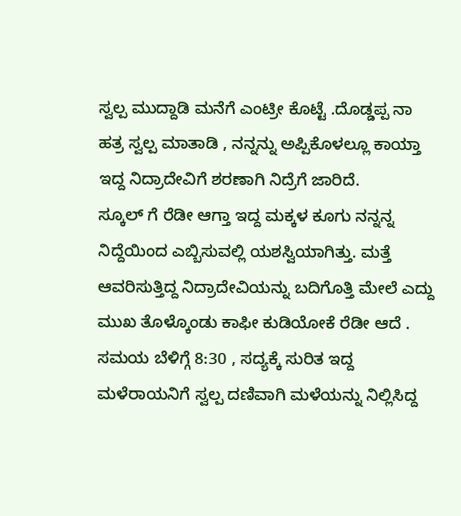ಸ್ವಲ್ಪ ಮುದ್ದಾಡಿ ಮನೆಗೆ ಎಂಟ್ರೀ ಕೊಟ್ಟೆ .ದೊಡ್ಡಪ್ಪ ನಾ ಹತ್ರ ಸ್ವಲ್ಪ ಮಾತಾಡಿ , ನನ್ನನ್ನು ಅಪ್ಪಿಕೊಳಲ್ಲೂ ಕಾಯ್ತಾ ಇದ್ದ ನಿದ್ರಾದೇವಿಗೆ ಶರಣಾಗಿ ನಿದ್ರೆಗೆ ಜಾರಿದೆ.
ಸ್ಕೂಲ್ ಗೆ ರೆಡೀ ಆಗ್ತಾ ಇದ್ದ ಮಕ್ಕಳ ಕೂಗು ನನ್ನನ್ನ ನಿದ್ದೆಯಿಂದ ಎಬ್ಬಿಸುವಲ್ಲಿ ಯಶಸ್ವಿಯಾಗಿತ್ತು. ಮತ್ತೆ ಆವರಿಸುತ್ತಿದ್ದ ನಿದ್ರಾದೇವಿಯನ್ನು ಬದಿಗೊತ್ತಿ ಮೇಲೆ ಎದ್ದು ಮುಖ ತೊಳ್ಕೊಂಡು ಕಾಫೀ ಕುಡಿಯೋಕೆ ರೆಡೀ ಆದೆ . ಸಮಯ ಬೆಳಿಗ್ಗೆ 8:30 , ಸದ್ಯಕ್ಕೆ ಸುರಿತ ಇದ್ದ ಮಳೆರಾಯನಿಗೆ ಸ್ವಲ್ಪ ದಣಿವಾಗಿ ಮಳೆಯನ್ನು ನಿಲ್ಲಿಸಿದ್ದ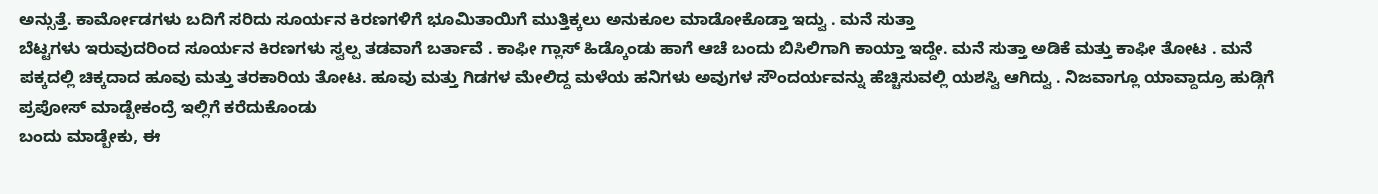ಅನ್ಸುತ್ತೆ. ಕಾರ್ಮೋಡಗಳು ಬದಿಗೆ ಸರಿದು ಸೂರ್ಯನ ಕಿರಣಗಳಿಗೆ ಭೂಮಿತಾಯಿಗೆ ಮುತ್ತಿಕ್ಕಲು ಅನುಕೂಲ ಮಾಡೋಕೊಡ್ತಾ ಇದ್ವು . ಮನೆ ಸುತ್ತಾ
ಬೆಟ್ಟಗಳು ಇರುವುದರಿಂದ ಸೂರ್ಯನ ಕಿರಣಗಳು ಸ್ವಲ್ಪ ತಡವಾಗೆ ಬರ್ತಾವೆ . ಕಾಫೀ ಗ್ಲಾಸ್ ಹಿಡ್ಕೊಂಡು ಹಾಗೆ ಆಚೆ ಬಂದು ಬಿಸಿಲಿಗಾಗಿ ಕಾಯ್ತಾ ಇದ್ದೇ. ಮನೆ ಸುತ್ತಾ ಅಡಿಕೆ ಮತ್ತು ಕಾಫೀ ತೋಟ . ಮನೆ ಪಕ್ಕದಲ್ಲಿ ಚಿಕ್ಕದಾದ ಹೂವು ಮತ್ತು ತರಕಾರಿಯ ತೋಟ. ಹೂವು ಮತ್ತು ಗಿಡಗಳ ಮೇಲಿದ್ದ ಮಳೆಯ ಹನಿಗಳು ಅವುಗಳ ಸೌಂದರ್ಯವನ್ನು ಹೆಚ್ಚಿಸುವಲ್ಲಿ ಯಶಸ್ವಿ ಆಗಿದ್ವು . ನಿಜವಾಗ್ಲೂ ಯಾವ್ದಾದ್ರೂ ಹುಡ್ಗಿಗೆ ಪ್ರಪೋಸ್ ಮಾಡ್ಬೇಕಂದ್ರೆ ಇಲ್ಲಿಗೆ ಕರೆದುಕೊಂಡು
ಬಂದು ಮಾಡ್ಬೇಕು, ಈ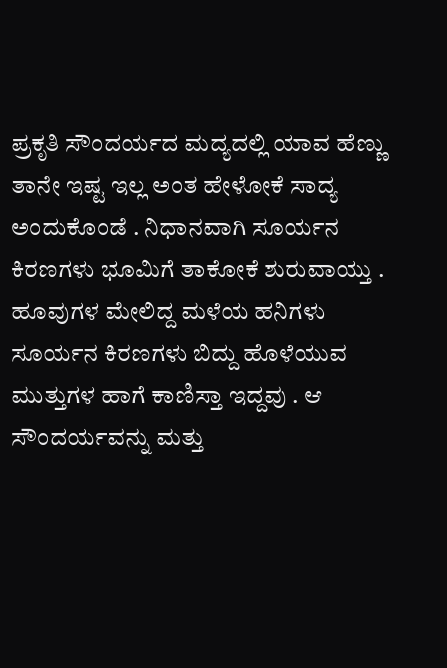ಪ್ರಕೃತಿ ಸೌಂದರ್ಯದ ಮದ್ಯದಲ್ಲಿ ಯಾವ ಹೆಣ್ಣು ತಾನೇ ಇಷ್ಟ ಇಲ್ಲ ಅಂತ ಹೇಳೋಕೆ ಸಾದ್ಯ ಅಂದುಕೊಂಡೆ . ನಿಧಾನವಾಗಿ ಸೂರ್ಯನ ಕಿರಣಗಳು ಭೂಮಿಗೆ ತಾಕೋಕೆ ಶುರುವಾಯ್ತು . ಹೂವುಗಳ ಮೇಲಿದ್ದ ಮಳೆಯ ಹನಿಗಳು ಸೂರ್ಯನ ಕಿರಣಗಳು ಬಿದ್ದು ಹೊಳೆಯುವ ಮುತ್ತುಗಳ ಹಾಗೆ ಕಾಣಿಸ್ತಾ ಇದ್ದವು . ಆ ಸೌಂದರ್ಯವನ್ನು ಮತ್ತು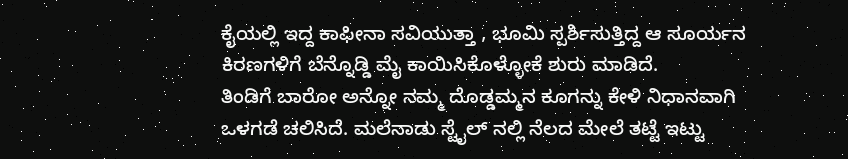ಕೈಯಲ್ಲಿ ಇದ್ದ ಕಾಫೀನಾ ಸವಿಯುತ್ತಾ , ಭೂಮಿ ಸ್ಪರ್ಶಿಸುತ್ತಿದ್ದ ಆ ಸೂರ್ಯನ ಕಿರಣಗಳಿಗೆ ಬೆನ್ನೊಡ್ಡಿ ಮೈ ಕಾಯಿಸಿಕೊಳ್ಳೋಕೆ ಶುರು ಮಾಡಿದೆ.
ತಿಂಡಿಗೆ ಬಾರೋ ಅನ್ನೋ ನಮ್ಮ ದೊಡ್ಡಮ್ಮನ ಕೂಗನ್ನು ಕೇಳಿ ನಿಧಾನವಾಗಿ ಒಳಗಡೆ ಚಲಿಸಿದೆ. ಮಲೆನಾಡು ಸ್ಟೈಲ್ ನಲ್ಲಿ ನೆಲದ ಮೇಲೆ ತಟ್ಟೆ ಇಟ್ಟು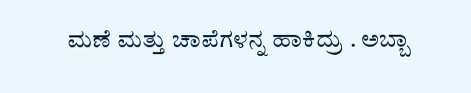ಮಣೆ ಮತ್ತು ಚಾಪೆಗಳನ್ನ ಹಾಕಿದ್ರು . ಅಬ್ಬಾ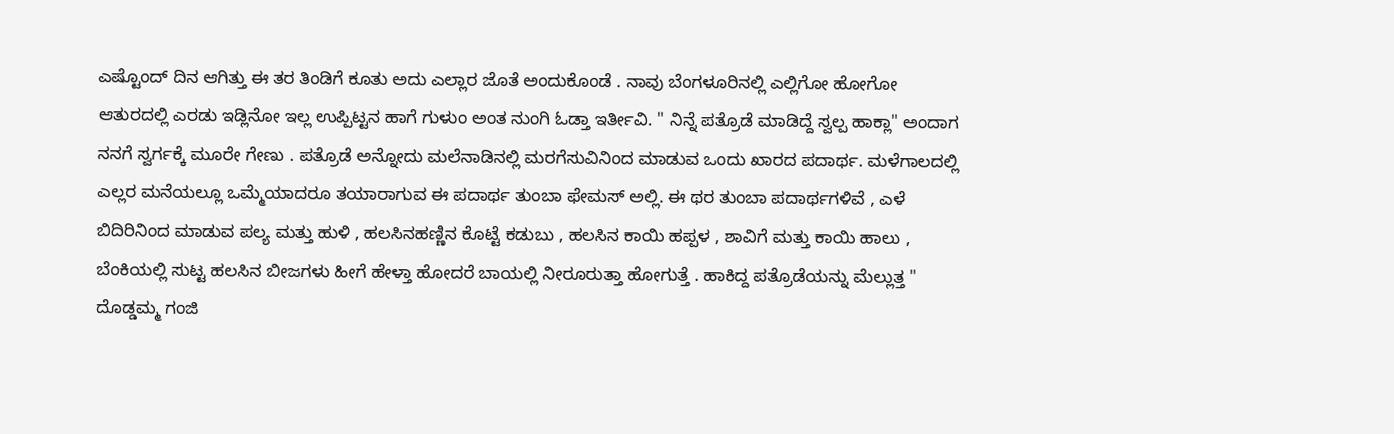ಎಷ್ಟೊಂದ್ ದಿನ ಆಗಿತ್ತು ಈ ತರ ತಿಂಡಿಗೆ ಕೂತು ಅದು ಎಲ್ಲಾರ ಜೊತೆ ಅಂದುಕೊಂಡೆ . ನಾವು ಬೆಂಗಳೂರಿನಲ್ಲಿ ಎಲ್ಲಿಗೋ ಹೋಗೋ ಆತುರದಲ್ಲಿ ಎರಡು ಇಡ್ಲಿನೋ ಇಲ್ಲ ಉಪ್ಪಿಟ್ಟನ ಹಾಗೆ ಗುಳುಂ ಅಂತ ನುಂಗಿ ಓಡ್ತಾ ಇರ್ತೀವಿ. " ನಿನ್ನೆ ಪತ್ರೊಡೆ ಮಾಡಿದ್ದೆ ಸ್ವಲ್ಪ ಹಾಕ್ಲಾ" ಅಂದಾಗ ನನಗೆ ಸ್ವರ್ಗಕ್ಕೆ ಮೂರೇ ಗೇಣು . ಪತ್ರೊಡೆ ಅನ್ನೋದು ಮಲೆನಾಡಿನಲ್ಲಿ ಮರಗೆಸುವಿನಿಂದ ಮಾಡುವ ಒಂದು ಖಾರದ ಪದಾರ್ಥ. ಮಳೆಗಾಲದಲ್ಲಿ ಎಲ್ಲರ ಮನೆಯಲ್ಲೂ ಒಮ್ಮೆಯಾದರೂ ತಯಾರಾಗುವ ಈ ಪದಾರ್ಥ ತುಂಬಾ ಫೇಮಸ್ ಅಲ್ಲಿ. ಈ ಥರ ತುಂಬಾ ಪದಾರ್ಥಗಳಿವೆ , ಎಳೆ ಬಿದಿರಿನಿಂದ ಮಾಡುವ ಪಲ್ಯ ಮತ್ತು ಹುಳಿ , ಹಲಸಿನಹಣ್ಣಿನ ಕೊಟ್ಟೆ ಕಡುಬು , ಹಲಸಿನ ಕಾಯಿ ಹಪ್ಪಳ , ಶಾವಿಗೆ ಮತ್ತು ಕಾಯಿ ಹಾಲು , ಬೆಂಕಿಯಲ್ಲಿ ಸುಟ್ಟ ಹಲಸಿನ ಬೀಜಗಳು ಹೀಗೆ ಹೇಳ್ತಾ ಹೋದರೆ ಬಾಯಲ್ಲಿ ನೀರೂರುತ್ತಾ ಹೋಗುತ್ತೆ . ಹಾಕಿದ್ದ ಪತ್ರೊಡೆಯನ್ನು ಮೆಲ್ಲುತ್ತ " ದೊಡ್ಡಮ್ಮ ಗಂಜಿ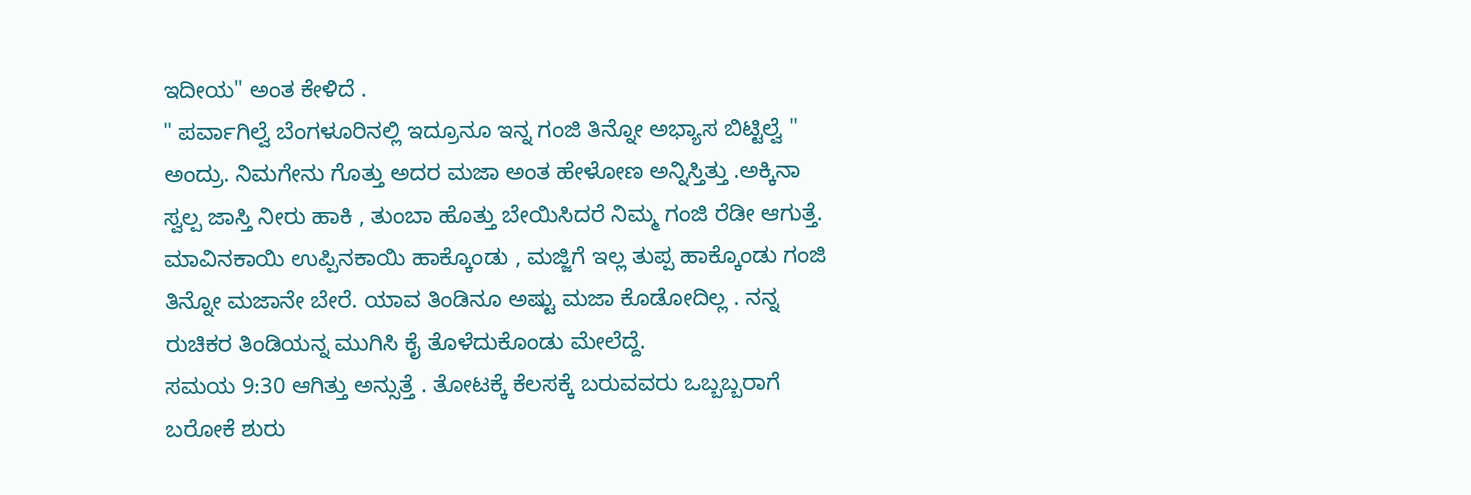ಇದೀಯ" ಅಂತ ಕೇಳಿದೆ .
" ಪರ್ವಾಗಿಲ್ವೆ ಬೆಂಗಳೂರಿನಲ್ಲಿ ಇದ್ರೂನೂ ಇನ್ನ ಗಂಜಿ ತಿನ್ನೋ ಅಭ್ಯಾಸ ಬಿಟ್ಟಿಲ್ವೆ " ಅಂದ್ರು. ನಿಮಗೇನು ಗೊತ್ತು ಅದರ ಮಜಾ ಅಂತ ಹೇಳೋಣ ಅನ್ನಿಸ್ತಿತ್ತು .ಅಕ್ಕಿನಾ ಸ್ವಲ್ಪ ಜಾಸ್ತಿ ನೀರು ಹಾಕಿ , ತುಂಬಾ ಹೊತ್ತು ಬೇಯಿಸಿದರೆ ನಿಮ್ಮ ಗಂಜಿ ರೆಡೀ ಆಗುತ್ತೆ. ಮಾವಿನಕಾಯಿ ಉಪ್ಪಿನಕಾಯಿ ಹಾಕ್ಕೊಂಡು , ಮಜ್ಜಿಗೆ ಇಲ್ಲ ತುಪ್ಪ ಹಾಕ್ಕೊಂಡು ಗಂಜಿ ತಿನ್ನೋ ಮಜಾನೇ ಬೇರೆ. ಯಾವ ತಿಂಡಿನೂ ಅಷ್ಟು ಮಜಾ ಕೊಡೋದಿಲ್ಲ . ನನ್ನ ರುಚಿಕರ ತಿಂಡಿಯನ್ನ ಮುಗಿಸಿ ಕೈ ತೊಳೆದುಕೊಂಡು ಮೇಲೆದ್ದೆ.
ಸಮಯ 9:30 ಆಗಿತ್ತು ಅನ್ಸುತ್ತೆ . ತೋಟಕ್ಕೆ ಕೆಲಸಕ್ಕೆ ಬರುವವರು ಒಬ್ಬಬ್ಬರಾಗೆ ಬರೋಕೆ ಶುರು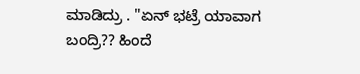ಮಾಡಿದ್ರು . "ಏನ್ ಭಟ್ರೆ ಯಾವಾಗ ಬಂದ್ರಿ?? ಹಿಂದೆ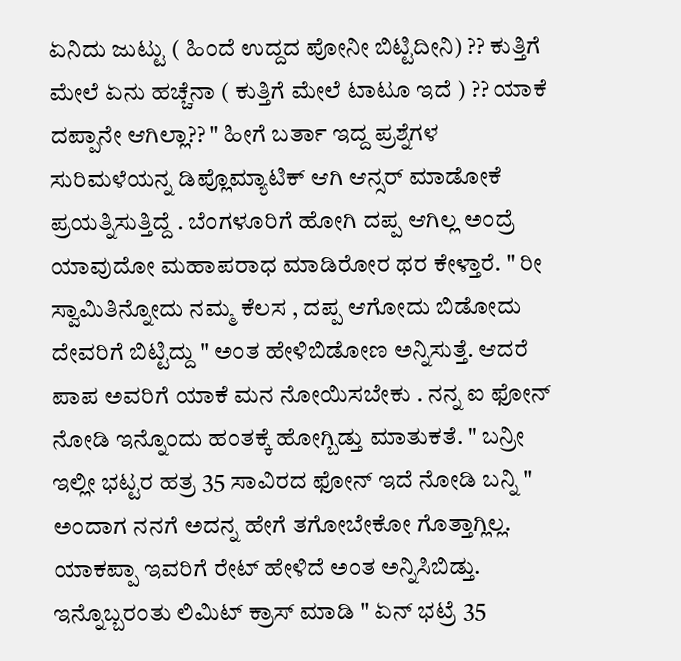ಏನಿದು ಜುಟ್ಟು ( ಹಿಂದೆ ಉದ್ದದ ಪೋನೀ ಬಿಟ್ಟಿದೀನಿ) ?? ಕುತ್ತಿಗೆ ಮೇಲೆ ಏನು ಹಚ್ಚೆನಾ ( ಕುತ್ತಿಗೆ ಮೇಲೆ ಟಾಟೂ ಇದೆ ) ?? ಯಾಕೆ ದಪ್ಪಾನೇ ಆಗಿಲ್ಲಾ?? " ಹೀಗೆ ಬರ್ತಾ ಇದ್ದ ಪ್ರಶ್ನೆಗಳ ಸುರಿಮಳೆಯನ್ನ ಡಿಪ್ಲೊಮ್ಯಾಟಿಕ್ ಆಗಿ ಆನ್ಸರ್ ಮಾಡೋಕೆ ಪ್ರಯತ್ನಿಸುತ್ತಿದ್ದೆ . ಬೆಂಗಳೂರಿಗೆ ಹೋಗಿ ದಪ್ಪ ಆಗಿಲ್ಲ ಅಂದ್ರೆ ಯಾವುದೋ ಮಹಾಪರಾಧ ಮಾಡಿರೋರ ಥರ ಕೇಳ್ತಾರೆ. " ರೀ ಸ್ವಾಮಿತಿನ್ನೋದು ನಮ್ಮ ಕೆಲಸ , ದಪ್ಪ ಆಗೋದು ಬಿಡೋದು ದೇವರಿಗೆ ಬಿಟ್ಟಿದ್ದು " ಅಂತ ಹೇಳಿಬಿಡೋಣ ಅನ್ನಿಸುತ್ತೆ. ಆದರೆ ಪಾಪ ಅವರಿಗೆ ಯಾಕೆ ಮನ ನೋಯಿಸಬೇಕು . ನನ್ನ ಐ ಫೋನ್ ನೋಡಿ ಇನ್ನೊಂದು ಹಂತಕ್ಕೆ ಹೋಗ್ಬಿಡ್ತು ಮಾತುಕತೆ. " ಬನ್ರೀ ಇಲ್ಲೀ ಭಟ್ಟರ ಹತ್ರ 35 ಸಾವಿರದ ಫೋನ್ ಇದೆ ನೋಡಿ ಬನ್ನಿ " ಅಂದಾಗ ನನಗೆ ಅದನ್ನ ಹೇಗೆ ತಗೋಬೇಕೋ ಗೊತ್ತಾಗ್ಲಿಲ್ಲ. ಯಾಕಪ್ಪಾ ಇವರಿಗೆ ರೇಟ್ ಹೇಳಿದೆ ಅಂತ ಅನ್ನಿಸಿಬಿಡ್ತು. ಇನ್ನೊಬ್ಬರಂತು ಲಿಮಿಟ್ ಕ್ರಾಸ್ ಮಾಡಿ " ಏನ್ ಭಟ್ರೆ 35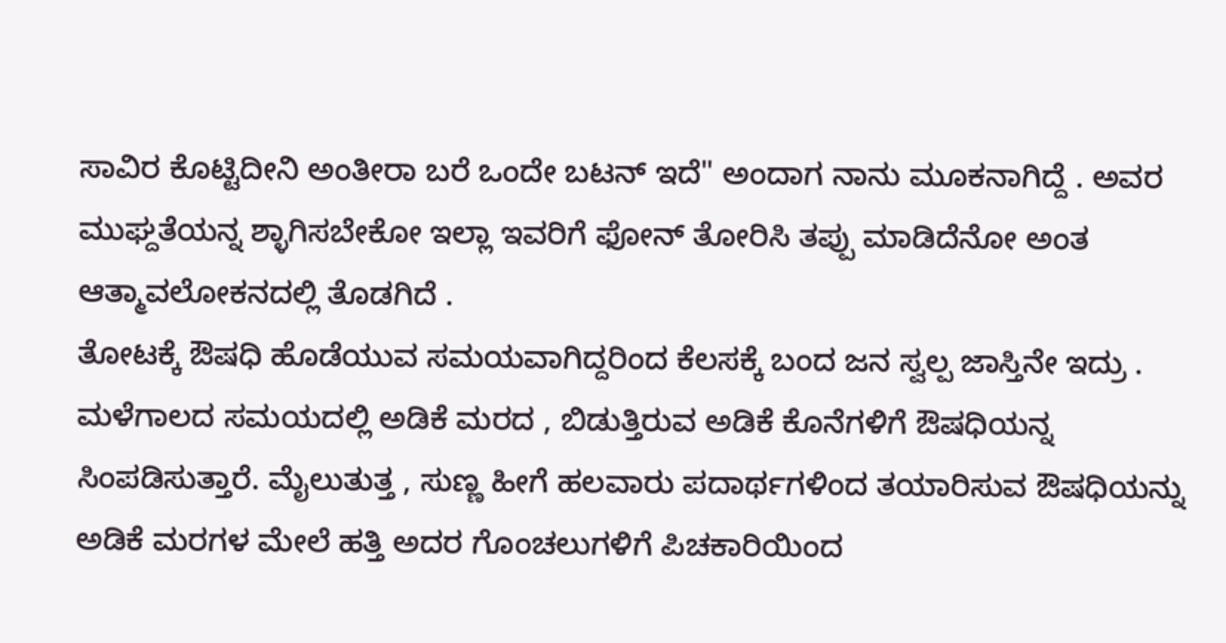ಸಾವಿರ ಕೊಟ್ಟಿದೀನಿ ಅಂತೀರಾ ಬರೆ ಒಂದೇ ಬಟನ್ ಇದೆ" ಅಂದಾಗ ನಾನು ಮೂಕನಾಗಿದ್ದೆ . ಅವರ ಮುಘ್ದತೆಯನ್ನ ಶ್ಳಾಗಿಸಬೇಕೋ ಇಲ್ಲಾ ಇವರಿಗೆ ಫೋನ್ ತೋರಿಸಿ ತಪ್ಪು ಮಾಡಿದೆನೋ ಅಂತ ಆತ್ಮಾವಲೋಕನದಲ್ಲಿ ತೊಡಗಿದೆ .
ತೋಟಕ್ಕೆ ಔಷಧಿ ಹೊಡೆಯುವ ಸಮಯವಾಗಿದ್ದರಿಂದ ಕೆಲಸಕ್ಕೆ ಬಂದ ಜನ ಸ್ವಲ್ಪ ಜಾಸ್ತಿನೇ ಇದ್ರು . ಮಳೆಗಾಲದ ಸಮಯದಲ್ಲಿ ಅಡಿಕೆ ಮರದ , ಬಿಡುತ್ತಿರುವ ಅಡಿಕೆ ಕೊನೆಗಳಿಗೆ ಔಷಧಿಯನ್ನ ಸಿಂಪಡಿಸುತ್ತಾರೆ. ಮೈಲುತುತ್ತ , ಸುಣ್ಣ ಹೀಗೆ ಹಲವಾರು ಪದಾರ್ಥಗಳಿಂದ ತಯಾರಿಸುವ ಔಷಧಿಯನ್ನು ಅಡಿಕೆ ಮರಗಳ ಮೇಲೆ ಹತ್ತಿ ಅದರ ಗೊಂಚಲುಗಳಿಗೆ ಪಿಚಕಾರಿಯಿಂದ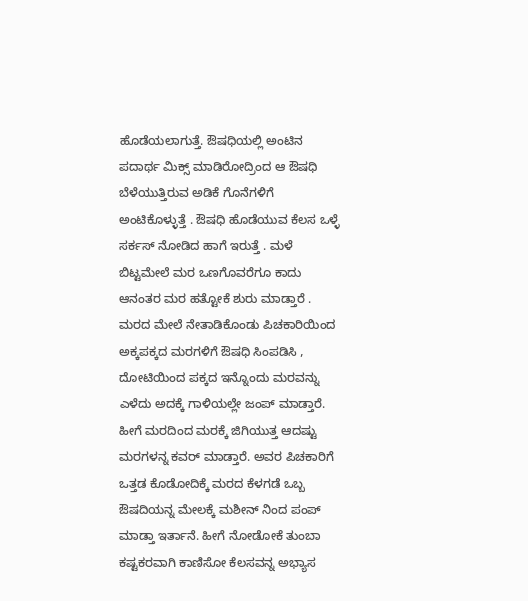ಹೊಡೆಯಲಾಗುತ್ತೆ. ಔಷಧಿಯಲ್ಲಿ ಅಂಟಿನ ಪದಾರ್ಥ ಮಿಕ್ಸ್ ಮಾಡಿರೋದ್ರಿಂದ ಆ ಔಷಧಿ ಬೆಳೆಯುತ್ತಿರುವ ಅಡಿಕೆ ಗೊನೆಗಳಿಗೆ ಅಂಟಿಕೊಳ್ಳುತ್ತೆ . ಔಷಧಿ ಹೊಡೆಯುವ ಕೆಲಸ ಒಳ್ಳೆ ಸರ್ಕಸ್ ನೋಡಿದ ಹಾಗೆ ಇರುತ್ತೆ . ಮಳೆ ಬಿಟ್ಟಮೇಲೆ ಮರ ಒಣಗೊವರೆಗೂ ಕಾದು ಆನಂತರ ಮರ ಹತ್ಟೋಕೆ ಶುರು ಮಾಡ್ತಾರೆ . ಮರದ ಮೇಲೆ ನೇತಾಡಿಕೊಂಡು ಪಿಚಕಾರಿಯಿಂದ ಅಕ್ಕಪಕ್ಕದ ಮರಗಳಿಗೆ ಔಷಧಿ ಸಿಂಪಡಿಸಿ , ದೋಟಿಯಿಂದ ಪಕ್ಕದ ಇನ್ನೊಂದು ಮರವನ್ನು ಎಳೆದು ಅದಕ್ಕೆ ಗಾಳಿಯಲ್ಲೇ ಜಂಪ್ ಮಾಡ್ತಾರೆ. ಹೀಗೆ ಮರದಿಂದ ಮರಕ್ಕೆ ಜಿಗಿಯುತ್ತ ಆದಷ್ಟು ಮರಗಳನ್ನ ಕವರ್ ಮಾಡ್ತಾರೆ. ಅವರ ಪಿಚಕಾರಿಗೆ ಒತ್ತಡ ಕೊಡೋದಿಕ್ಕೆ ಮರದ ಕೆಳಗಡೆ ಒಬ್ಬ ಔಷದಿಯನ್ನ ಮೇಲಕ್ಕೆ ಮಶೀನ್ ನಿಂದ ಪಂಪ್ ಮಾಡ್ತಾ ಇರ್ತಾನೆ. ಹೀಗೆ ನೋಡೋಕೆ ತುಂಬಾ ಕಷ್ಟಕರವಾಗಿ ಕಾಣಿಸೋ ಕೆಲಸವನ್ನ ಅಭ್ಯಾಸ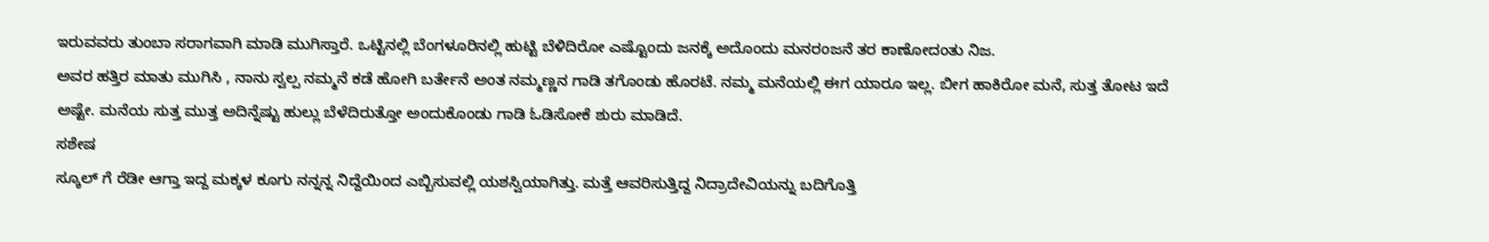ಇರುವವರು ತುಂಬಾ ಸರಾಗವಾಗಿ ಮಾಡಿ ಮುಗಿಸ್ತಾರೆ. ಒಟ್ಟಿನಲ್ಲಿ ಬೆಂಗಳೂರಿನಲ್ಲಿ ಹುಟ್ಟಿ ಬೆಳಿದಿರೋ ಎಷ್ಟೊಂದು ಜನಕ್ಕೆ ಅದೊಂದು ಮನರಂಜನೆ ತರ ಕಾಣೋದಂತು ನಿಜ.
ಅವರ ಹತ್ತಿರ ಮಾತು ಮುಗಿಸಿ , ನಾನು ಸ್ವಲ್ಪ ನಮ್ಮನೆ ಕಡೆ ಹೋಗಿ ಬರ್ತೇನೆ ಅಂತ ನಮ್ಮಣ್ಣನ ಗಾಡಿ ತಗೊಂಡು ಹೊರಟೆ. ನಮ್ಮ ಮನೆಯಲ್ಲಿ ಈಗ ಯಾರೂ ಇಲ್ಲ. ಬೀಗ ಹಾಕಿರೋ ಮನೆ, ಸುತ್ತ ತೋಟ ಇದೆ ಅಷ್ಟೇ. ಮನೆಯ ಸುತ್ತ ಮುತ್ತ ಅದಿನ್ನೆಷ್ಟು ಹುಲ್ಲು ಬೆಳೆದಿರುತ್ತೋ ಅಂದುಕೊಂಡು ಗಾಡಿ ಓಡಿಸೋಕೆ ಶುರು ಮಾಡಿದೆ.
ಸಶೇಷ
ಸ್ಕೂಲ್ ಗೆ ರೆಡೀ ಆಗ್ತಾ ಇದ್ದ ಮಕ್ಕಳ ಕೂಗು ನನ್ನನ್ನ ನಿದ್ದೆಯಿಂದ ಎಬ್ಬಿಸುವಲ್ಲಿ ಯಶಸ್ವಿಯಾಗಿತ್ತು. ಮತ್ತೆ ಆವರಿಸುತ್ತಿದ್ದ ನಿದ್ರಾದೇವಿಯನ್ನು ಬದಿಗೊತ್ತಿ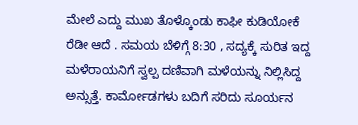ಮೇಲೆ ಎದ್ದು ಮುಖ ತೊಳ್ಕೊಂಡು ಕಾಫೀ ಕುಡಿಯೋಕೆ ರೆಡೀ ಆದೆ . ಸಮಯ ಬೆಳಿಗ್ಗೆ 8:30 , ಸದ್ಯಕ್ಕೆ ಸುರಿತ ಇದ್ದ ಮಳೆರಾಯನಿಗೆ ಸ್ವಲ್ಪ ದಣಿವಾಗಿ ಮಳೆಯನ್ನು ನಿಲ್ಲಿಸಿದ್ದ ಅನ್ಸುತ್ತೆ. ಕಾರ್ಮೋಡಗಳು ಬದಿಗೆ ಸರಿದು ಸೂರ್ಯನ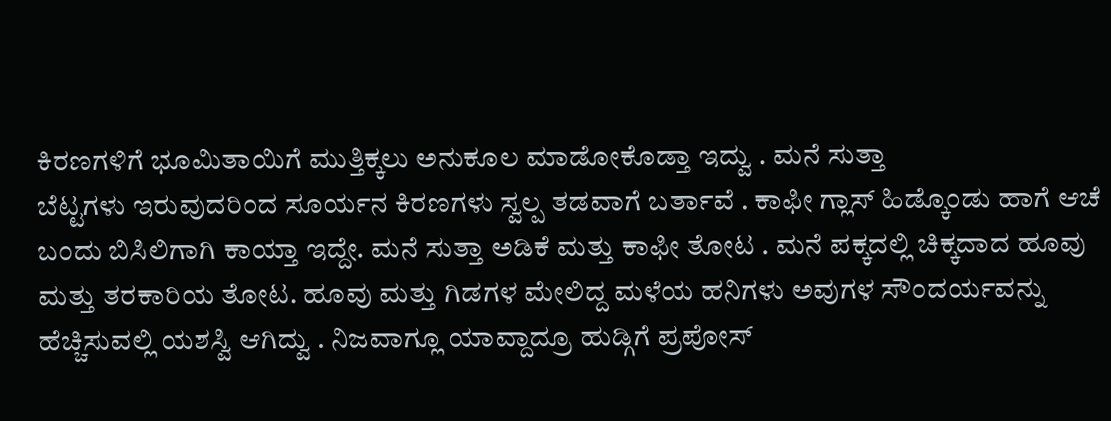ಕಿರಣಗಳಿಗೆ ಭೂಮಿತಾಯಿಗೆ ಮುತ್ತಿಕ್ಕಲು ಅನುಕೂಲ ಮಾಡೋಕೊಡ್ತಾ ಇದ್ವು . ಮನೆ ಸುತ್ತಾ
ಬೆಟ್ಟಗಳು ಇರುವುದರಿಂದ ಸೂರ್ಯನ ಕಿರಣಗಳು ಸ್ವಲ್ಪ ತಡವಾಗೆ ಬರ್ತಾವೆ . ಕಾಫೀ ಗ್ಲಾಸ್ ಹಿಡ್ಕೊಂಡು ಹಾಗೆ ಆಚೆ ಬಂದು ಬಿಸಿಲಿಗಾಗಿ ಕಾಯ್ತಾ ಇದ್ದೇ. ಮನೆ ಸುತ್ತಾ ಅಡಿಕೆ ಮತ್ತು ಕಾಫೀ ತೋಟ . ಮನೆ ಪಕ್ಕದಲ್ಲಿ ಚಿಕ್ಕದಾದ ಹೂವು ಮತ್ತು ತರಕಾರಿಯ ತೋಟ. ಹೂವು ಮತ್ತು ಗಿಡಗಳ ಮೇಲಿದ್ದ ಮಳೆಯ ಹನಿಗಳು ಅವುಗಳ ಸೌಂದರ್ಯವನ್ನು ಹೆಚ್ಚಿಸುವಲ್ಲಿ ಯಶಸ್ವಿ ಆಗಿದ್ವು . ನಿಜವಾಗ್ಲೂ ಯಾವ್ದಾದ್ರೂ ಹುಡ್ಗಿಗೆ ಪ್ರಪೋಸ್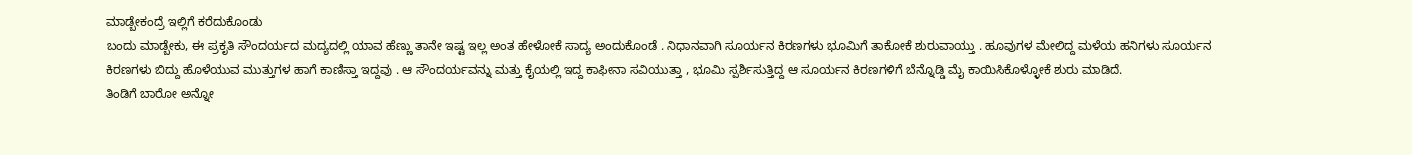ಮಾಡ್ಬೇಕಂದ್ರೆ ಇಲ್ಲಿಗೆ ಕರೆದುಕೊಂಡು
ಬಂದು ಮಾಡ್ಬೇಕು, ಈ ಪ್ರಕೃತಿ ಸೌಂದರ್ಯದ ಮದ್ಯದಲ್ಲಿ ಯಾವ ಹೆಣ್ಣು ತಾನೇ ಇಷ್ಟ ಇಲ್ಲ ಅಂತ ಹೇಳೋಕೆ ಸಾದ್ಯ ಅಂದುಕೊಂಡೆ . ನಿಧಾನವಾಗಿ ಸೂರ್ಯನ ಕಿರಣಗಳು ಭೂಮಿಗೆ ತಾಕೋಕೆ ಶುರುವಾಯ್ತು . ಹೂವುಗಳ ಮೇಲಿದ್ದ ಮಳೆಯ ಹನಿಗಳು ಸೂರ್ಯನ ಕಿರಣಗಳು ಬಿದ್ದು ಹೊಳೆಯುವ ಮುತ್ತುಗಳ ಹಾಗೆ ಕಾಣಿಸ್ತಾ ಇದ್ದವು . ಆ ಸೌಂದರ್ಯವನ್ನು ಮತ್ತು ಕೈಯಲ್ಲಿ ಇದ್ದ ಕಾಫೀನಾ ಸವಿಯುತ್ತಾ , ಭೂಮಿ ಸ್ಪರ್ಶಿಸುತ್ತಿದ್ದ ಆ ಸೂರ್ಯನ ಕಿರಣಗಳಿಗೆ ಬೆನ್ನೊಡ್ಡಿ ಮೈ ಕಾಯಿಸಿಕೊಳ್ಳೋಕೆ ಶುರು ಮಾಡಿದೆ.
ತಿಂಡಿಗೆ ಬಾರೋ ಅನ್ನೋ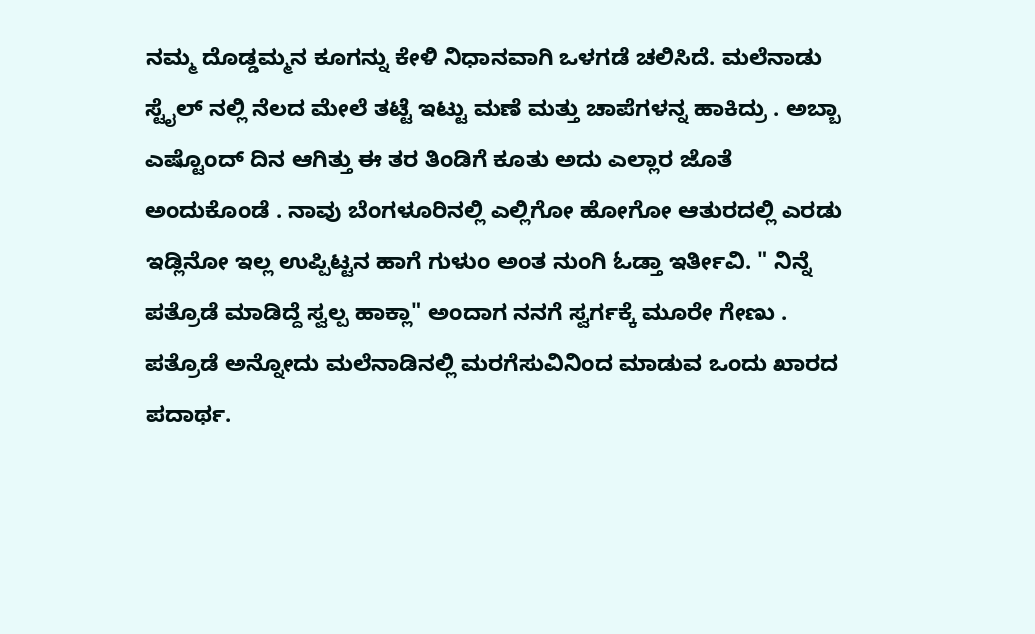ನಮ್ಮ ದೊಡ್ಡಮ್ಮನ ಕೂಗನ್ನು ಕೇಳಿ ನಿಧಾನವಾಗಿ ಒಳಗಡೆ ಚಲಿಸಿದೆ. ಮಲೆನಾಡು ಸ್ಟೈಲ್ ನಲ್ಲಿ ನೆಲದ ಮೇಲೆ ತಟ್ಟೆ ಇಟ್ಟು ಮಣೆ ಮತ್ತು ಚಾಪೆಗಳನ್ನ ಹಾಕಿದ್ರು . ಅಬ್ಬಾ ಎಷ್ಟೊಂದ್ ದಿನ ಆಗಿತ್ತು ಈ ತರ ತಿಂಡಿಗೆ ಕೂತು ಅದು ಎಲ್ಲಾರ ಜೊತೆ ಅಂದುಕೊಂಡೆ . ನಾವು ಬೆಂಗಳೂರಿನಲ್ಲಿ ಎಲ್ಲಿಗೋ ಹೋಗೋ ಆತುರದಲ್ಲಿ ಎರಡು ಇಡ್ಲಿನೋ ಇಲ್ಲ ಉಪ್ಪಿಟ್ಟನ ಹಾಗೆ ಗುಳುಂ ಅಂತ ನುಂಗಿ ಓಡ್ತಾ ಇರ್ತೀವಿ. " ನಿನ್ನೆ ಪತ್ರೊಡೆ ಮಾಡಿದ್ದೆ ಸ್ವಲ್ಪ ಹಾಕ್ಲಾ" ಅಂದಾಗ ನನಗೆ ಸ್ವರ್ಗಕ್ಕೆ ಮೂರೇ ಗೇಣು . ಪತ್ರೊಡೆ ಅನ್ನೋದು ಮಲೆನಾಡಿನಲ್ಲಿ ಮರಗೆಸುವಿನಿಂದ ಮಾಡುವ ಒಂದು ಖಾರದ ಪದಾರ್ಥ.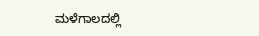ಮಳೆಗಾಲದಲ್ಲಿ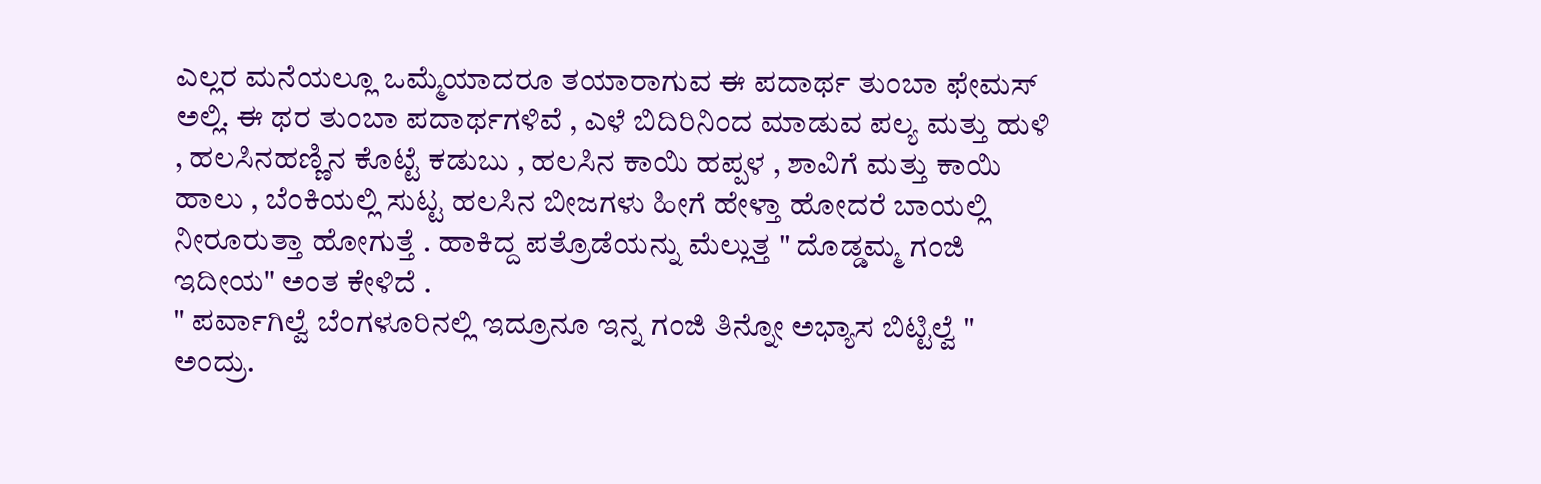ಎಲ್ಲರ ಮನೆಯಲ್ಲೂ ಒಮ್ಮೆಯಾದರೂ ತಯಾರಾಗುವ ಈ ಪದಾರ್ಥ ತುಂಬಾ ಫೇಮಸ್ ಅಲ್ಲಿ. ಈ ಥರ ತುಂಬಾ ಪದಾರ್ಥಗಳಿವೆ , ಎಳೆ ಬಿದಿರಿನಿಂದ ಮಾಡುವ ಪಲ್ಯ ಮತ್ತು ಹುಳಿ , ಹಲಸಿನಹಣ್ಣಿನ ಕೊಟ್ಟೆ ಕಡುಬು , ಹಲಸಿನ ಕಾಯಿ ಹಪ್ಪಳ , ಶಾವಿಗೆ ಮತ್ತು ಕಾಯಿ ಹಾಲು , ಬೆಂಕಿಯಲ್ಲಿ ಸುಟ್ಟ ಹಲಸಿನ ಬೀಜಗಳು ಹೀಗೆ ಹೇಳ್ತಾ ಹೋದರೆ ಬಾಯಲ್ಲಿ ನೀರೂರುತ್ತಾ ಹೋಗುತ್ತೆ . ಹಾಕಿದ್ದ ಪತ್ರೊಡೆಯನ್ನು ಮೆಲ್ಲುತ್ತ " ದೊಡ್ಡಮ್ಮ ಗಂಜಿ ಇದೀಯ" ಅಂತ ಕೇಳಿದೆ .
" ಪರ್ವಾಗಿಲ್ವೆ ಬೆಂಗಳೂರಿನಲ್ಲಿ ಇದ್ರೂನೂ ಇನ್ನ ಗಂಜಿ ತಿನ್ನೋ ಅಭ್ಯಾಸ ಬಿಟ್ಟಿಲ್ವೆ " ಅಂದ್ರು.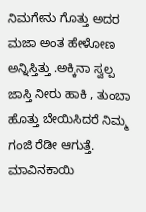ನಿಮಗೇನು ಗೊತ್ತು ಅದರ ಮಜಾ ಅಂತ ಹೇಳೋಣ ಅನ್ನಿಸ್ತಿತ್ತು .ಅಕ್ಕಿನಾ ಸ್ವಲ್ಪ ಜಾಸ್ತಿ ನೀರು ಹಾಕಿ , ತುಂಬಾ ಹೊತ್ತು ಬೇಯಿಸಿದರೆ ನಿಮ್ಮ ಗಂಜಿ ರೆಡೀ ಆಗುತ್ತೆ. ಮಾವಿನಕಾಯಿ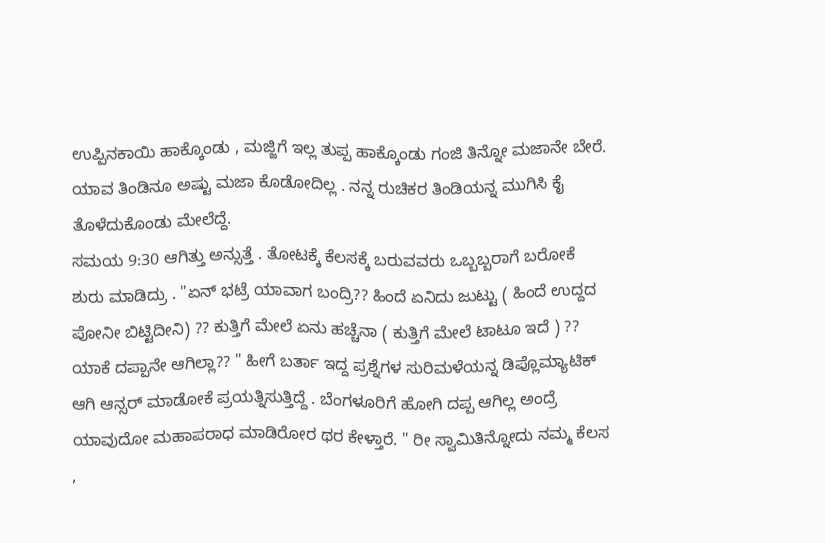ಉಪ್ಪಿನಕಾಯಿ ಹಾಕ್ಕೊಂಡು , ಮಜ್ಜಿಗೆ ಇಲ್ಲ ತುಪ್ಪ ಹಾಕ್ಕೊಂಡು ಗಂಜಿ ತಿನ್ನೋ ಮಜಾನೇ ಬೇರೆ. ಯಾವ ತಿಂಡಿನೂ ಅಷ್ಟು ಮಜಾ ಕೊಡೋದಿಲ್ಲ . ನನ್ನ ರುಚಿಕರ ತಿಂಡಿಯನ್ನ ಮುಗಿಸಿ ಕೈ ತೊಳೆದುಕೊಂಡು ಮೇಲೆದ್ದೆ.
ಸಮಯ 9:30 ಆಗಿತ್ತು ಅನ್ಸುತ್ತೆ . ತೋಟಕ್ಕೆ ಕೆಲಸಕ್ಕೆ ಬರುವವರು ಒಬ್ಬಬ್ಬರಾಗೆ ಬರೋಕೆ ಶುರು ಮಾಡಿದ್ರು . "ಏನ್ ಭಟ್ರೆ ಯಾವಾಗ ಬಂದ್ರಿ?? ಹಿಂದೆ ಏನಿದು ಜುಟ್ಟು ( ಹಿಂದೆ ಉದ್ದದ ಪೋನೀ ಬಿಟ್ಟಿದೀನಿ) ?? ಕುತ್ತಿಗೆ ಮೇಲೆ ಏನು ಹಚ್ಚೆನಾ ( ಕುತ್ತಿಗೆ ಮೇಲೆ ಟಾಟೂ ಇದೆ ) ?? ಯಾಕೆ ದಪ್ಪಾನೇ ಆಗಿಲ್ಲಾ?? " ಹೀಗೆ ಬರ್ತಾ ಇದ್ದ ಪ್ರಶ್ನೆಗಳ ಸುರಿಮಳೆಯನ್ನ ಡಿಪ್ಲೊಮ್ಯಾಟಿಕ್ ಆಗಿ ಆನ್ಸರ್ ಮಾಡೋಕೆ ಪ್ರಯತ್ನಿಸುತ್ತಿದ್ದೆ . ಬೆಂಗಳೂರಿಗೆ ಹೋಗಿ ದಪ್ಪ ಆಗಿಲ್ಲ ಅಂದ್ರೆ ಯಾವುದೋ ಮಹಾಪರಾಧ ಮಾಡಿರೋರ ಥರ ಕೇಳ್ತಾರೆ. " ರೀ ಸ್ವಾಮಿತಿನ್ನೋದು ನಮ್ಮ ಕೆಲಸ ,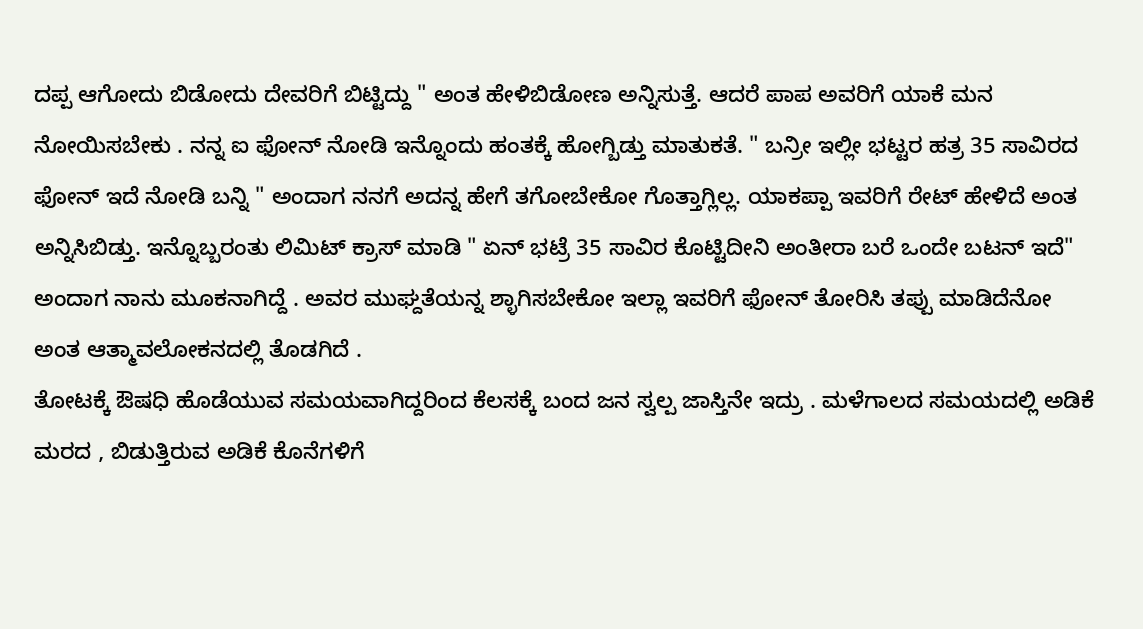ದಪ್ಪ ಆಗೋದು ಬಿಡೋದು ದೇವರಿಗೆ ಬಿಟ್ಟಿದ್ದು " ಅಂತ ಹೇಳಿಬಿಡೋಣ ಅನ್ನಿಸುತ್ತೆ. ಆದರೆ ಪಾಪ ಅವರಿಗೆ ಯಾಕೆ ಮನ ನೋಯಿಸಬೇಕು . ನನ್ನ ಐ ಫೋನ್ ನೋಡಿ ಇನ್ನೊಂದು ಹಂತಕ್ಕೆ ಹೋಗ್ಬಿಡ್ತು ಮಾತುಕತೆ. " ಬನ್ರೀ ಇಲ್ಲೀ ಭಟ್ಟರ ಹತ್ರ 35 ಸಾವಿರದ ಫೋನ್ ಇದೆ ನೋಡಿ ಬನ್ನಿ " ಅಂದಾಗ ನನಗೆ ಅದನ್ನ ಹೇಗೆ ತಗೋಬೇಕೋ ಗೊತ್ತಾಗ್ಲಿಲ್ಲ. ಯಾಕಪ್ಪಾ ಇವರಿಗೆ ರೇಟ್ ಹೇಳಿದೆ ಅಂತ ಅನ್ನಿಸಿಬಿಡ್ತು. ಇನ್ನೊಬ್ಬರಂತು ಲಿಮಿಟ್ ಕ್ರಾಸ್ ಮಾಡಿ " ಏನ್ ಭಟ್ರೆ 35 ಸಾವಿರ ಕೊಟ್ಟಿದೀನಿ ಅಂತೀರಾ ಬರೆ ಒಂದೇ ಬಟನ್ ಇದೆ" ಅಂದಾಗ ನಾನು ಮೂಕನಾಗಿದ್ದೆ . ಅವರ ಮುಘ್ದತೆಯನ್ನ ಶ್ಳಾಗಿಸಬೇಕೋ ಇಲ್ಲಾ ಇವರಿಗೆ ಫೋನ್ ತೋರಿಸಿ ತಪ್ಪು ಮಾಡಿದೆನೋ ಅಂತ ಆತ್ಮಾವಲೋಕನದಲ್ಲಿ ತೊಡಗಿದೆ .
ತೋಟಕ್ಕೆ ಔಷಧಿ ಹೊಡೆಯುವ ಸಮಯವಾಗಿದ್ದರಿಂದ ಕೆಲಸಕ್ಕೆ ಬಂದ ಜನ ಸ್ವಲ್ಪ ಜಾಸ್ತಿನೇ ಇದ್ರು . ಮಳೆಗಾಲದ ಸಮಯದಲ್ಲಿ ಅಡಿಕೆ ಮರದ , ಬಿಡುತ್ತಿರುವ ಅಡಿಕೆ ಕೊನೆಗಳಿಗೆ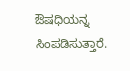ಔಷಧಿಯನ್ನ ಸಿಂಪಡಿಸುತ್ತಾರೆ.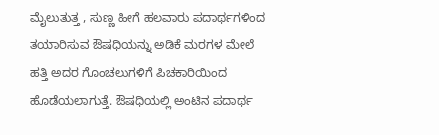ಮೈಲುತುತ್ತ , ಸುಣ್ಣ ಹೀಗೆ ಹಲವಾರು ಪದಾರ್ಥಗಳಿಂದ ತಯಾರಿಸುವ ಔಷಧಿಯನ್ನು ಅಡಿಕೆ ಮರಗಳ ಮೇಲೆ ಹತ್ತಿ ಅದರ ಗೊಂಚಲುಗಳಿಗೆ ಪಿಚಕಾರಿಯಿಂದ ಹೊಡೆಯಲಾಗುತ್ತೆ. ಔಷಧಿಯಲ್ಲಿ ಅಂಟಿನ ಪದಾರ್ಥ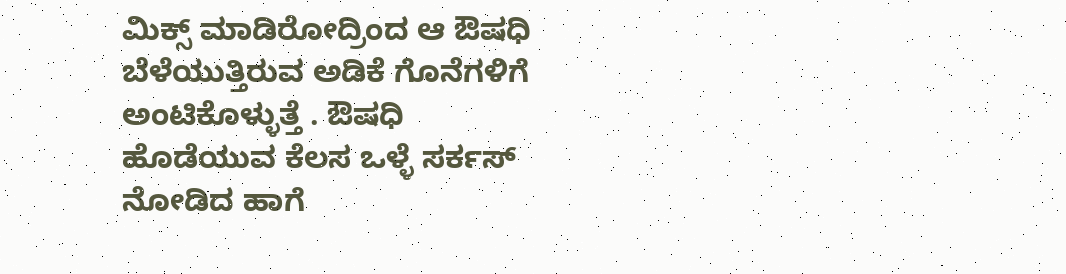ಮಿಕ್ಸ್ ಮಾಡಿರೋದ್ರಿಂದ ಆ ಔಷಧಿ ಬೆಳೆಯುತ್ತಿರುವ ಅಡಿಕೆ ಗೊನೆಗಳಿಗೆ ಅಂಟಿಕೊಳ್ಳುತ್ತೆ . ಔಷಧಿ ಹೊಡೆಯುವ ಕೆಲಸ ಒಳ್ಳೆ ಸರ್ಕಸ್ ನೋಡಿದ ಹಾಗೆ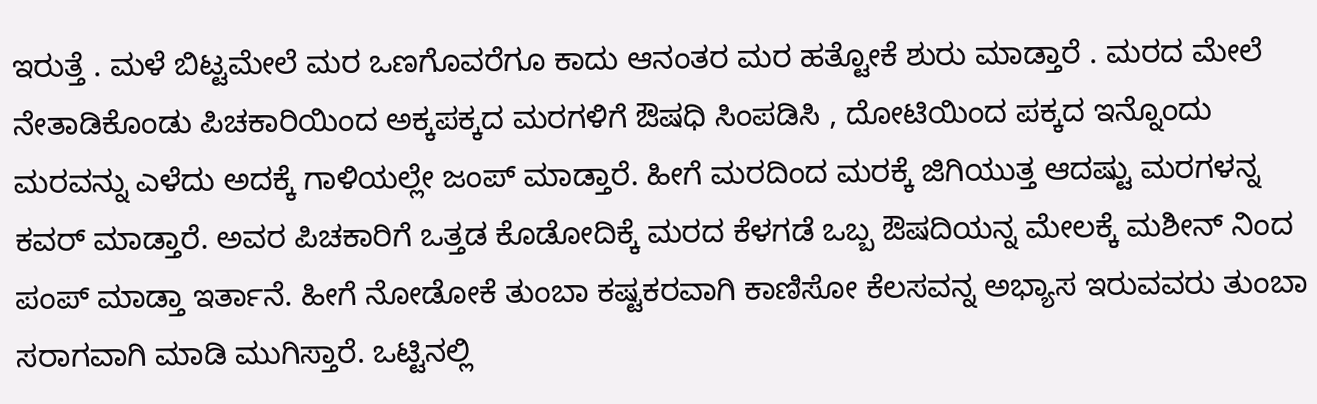ಇರುತ್ತೆ . ಮಳೆ ಬಿಟ್ಟಮೇಲೆ ಮರ ಒಣಗೊವರೆಗೂ ಕಾದು ಆನಂತರ ಮರ ಹತ್ಟೋಕೆ ಶುರು ಮಾಡ್ತಾರೆ . ಮರದ ಮೇಲೆ ನೇತಾಡಿಕೊಂಡು ಪಿಚಕಾರಿಯಿಂದ ಅಕ್ಕಪಕ್ಕದ ಮರಗಳಿಗೆ ಔಷಧಿ ಸಿಂಪಡಿಸಿ , ದೋಟಿಯಿಂದ ಪಕ್ಕದ ಇನ್ನೊಂದು ಮರವನ್ನು ಎಳೆದು ಅದಕ್ಕೆ ಗಾಳಿಯಲ್ಲೇ ಜಂಪ್ ಮಾಡ್ತಾರೆ. ಹೀಗೆ ಮರದಿಂದ ಮರಕ್ಕೆ ಜಿಗಿಯುತ್ತ ಆದಷ್ಟು ಮರಗಳನ್ನ ಕವರ್ ಮಾಡ್ತಾರೆ. ಅವರ ಪಿಚಕಾರಿಗೆ ಒತ್ತಡ ಕೊಡೋದಿಕ್ಕೆ ಮರದ ಕೆಳಗಡೆ ಒಬ್ಬ ಔಷದಿಯನ್ನ ಮೇಲಕ್ಕೆ ಮಶೀನ್ ನಿಂದ ಪಂಪ್ ಮಾಡ್ತಾ ಇರ್ತಾನೆ. ಹೀಗೆ ನೋಡೋಕೆ ತುಂಬಾ ಕಷ್ಟಕರವಾಗಿ ಕಾಣಿಸೋ ಕೆಲಸವನ್ನ ಅಭ್ಯಾಸ ಇರುವವರು ತುಂಬಾ ಸರಾಗವಾಗಿ ಮಾಡಿ ಮುಗಿಸ್ತಾರೆ. ಒಟ್ಟಿನಲ್ಲಿ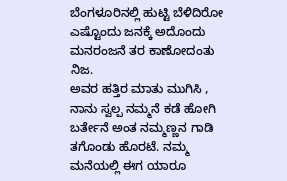ಬೆಂಗಳೂರಿನಲ್ಲಿ ಹುಟ್ಟಿ ಬೆಳಿದಿರೋ ಎಷ್ಟೊಂದು ಜನಕ್ಕೆ ಅದೊಂದು ಮನರಂಜನೆ ತರ ಕಾಣೋದಂತು ನಿಜ.
ಅವರ ಹತ್ತಿರ ಮಾತು ಮುಗಿಸಿ , ನಾನು ಸ್ವಲ್ಪ ನಮ್ಮನೆ ಕಡೆ ಹೋಗಿ ಬರ್ತೇನೆ ಅಂತ ನಮ್ಮಣ್ಣನ ಗಾಡಿ ತಗೊಂಡು ಹೊರಟೆ. ನಮ್ಮ ಮನೆಯಲ್ಲಿ ಈಗ ಯಾರೂ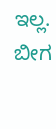ಇಲ್ಲ. ಬೀಗ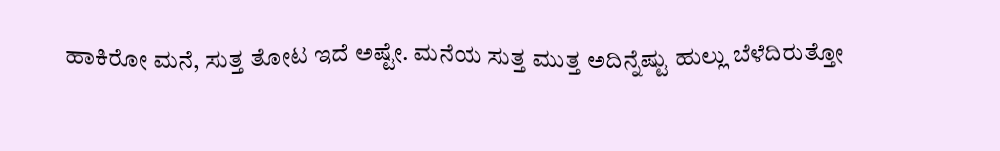ಹಾಕಿರೋ ಮನೆ, ಸುತ್ತ ತೋಟ ಇದೆ ಅಷ್ಟೇ. ಮನೆಯ ಸುತ್ತ ಮುತ್ತ ಅದಿನ್ನೆಷ್ಟು ಹುಲ್ಲು ಬೆಳೆದಿರುತ್ತೋ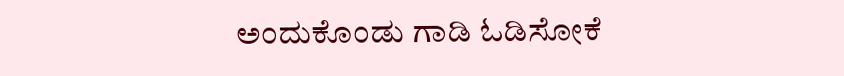ಅಂದುಕೊಂಡು ಗಾಡಿ ಓಡಿಸೋಕೆ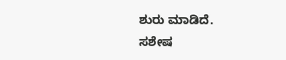ಶುರು ಮಾಡಿದೆ.
ಸಶೇಷ